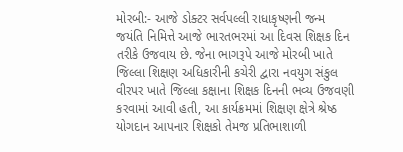મોરબી:- આજે ડોક્ટર સર્વપલ્લી રાધાકૃષ્ણની જન્મ જયંતિ નિમિત્તે આજે ભારતભરમાં આ દિવસ શિક્ષક દિન તરીકે ઉજવાય છે. જેના ભાગરૂપે આજે મોરબી ખાતે જિલ્લા શિક્ષણ અધિકારીની કચેરી દ્વારા નવયુગ સંકુલ વીરપર ખાતે જિલ્લા કક્ષાના શિક્ષક દિનની ભવ્ય ઉજવણી કરવામાં આવી હતી, આ કાર્યક્રમમાં શિક્ષણ ક્ષેત્રે શ્રેષ્ઠ યોગદાન આપનાર શિક્ષકો તેમજ પ્રતિભાશાળી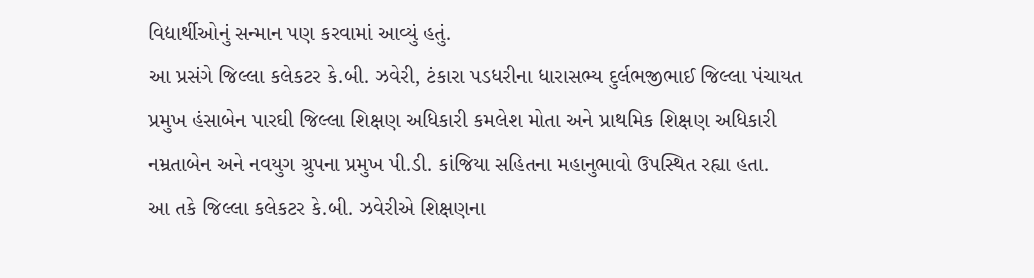વિદ્યાર્થીઓનું સન્માન પણ કરવામાં આવ્યું હતું.
આ પ્રસંગે જિલ્લા કલેકટર કે.બી. ઝવેરી, ટંકારા પડધરીના ધારાસભ્ય દુર્લભજીભાઈ જિલ્લા પંચાયત પ્રમુખ હંસાબેન પારઘી જિલ્લા શિક્ષણ અધિકારી કમલેશ મોતા અને પ્રાથમિક શિક્ષણ અધિકારી નમ્રતાબેન અને નવયુગ ગ્રુપના પ્રમુખ પી.ડી. કાંજિયા સહિતના મહાનુભાવો ઉપસ્થિત રહ્યા હતા.
આ તકે જિલ્લા કલેકટર કે.બી. ઝવેરીએ શિક્ષણના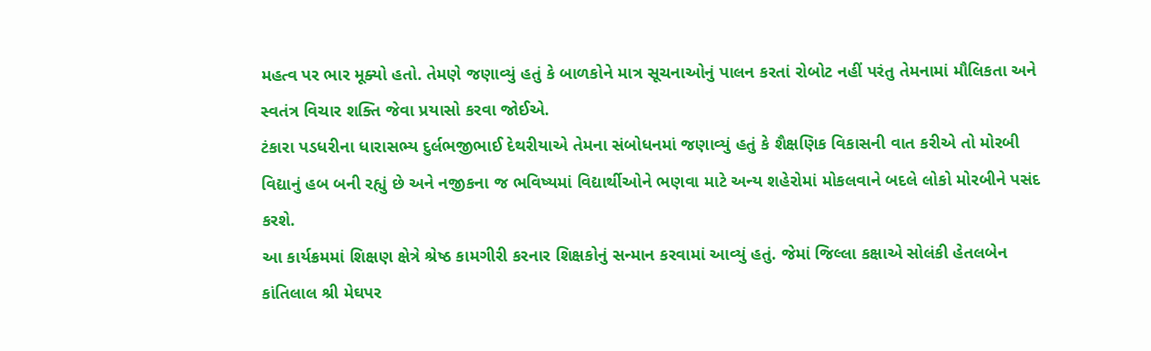મહત્વ પર ભાર મૂક્યો હતો. તેમણે જણાવ્યું હતું કે બાળકોને માત્ર સૂચનાઓનું પાલન કરતાં રોબોટ નહીં પરંતુ તેમનામાં મૌલિકતા અને સ્વતંત્ર વિચાર શક્તિ જેવા પ્રયાસો કરવા જોઈએ.
ટંકારા પડધરીના ધારાસભ્ય દુર્લભજીભાઈ દેથરીયાએ તેમના સંબોધનમાં જણાવ્યું હતું કે શૈક્ષણિક વિકાસની વાત કરીએ તો મોરબી વિદ્યાનું હબ બની રહ્યું છે અને નજીકના જ ભવિષ્યમાં વિદ્યાર્થીઓને ભણવા માટે અન્ય શહેરોમાં મોકલવાને બદલે લોકો મોરબીને પસંદ કરશે.
આ કાર્યક્રમમાં શિક્ષણ ક્ષેત્રે શ્રેષ્ઠ કામગીરી કરનાર શિક્ષકોનું સન્માન કરવામાં આવ્યું હતું. જેમાં જિલ્લા કક્ષાએ સોલંકી હેતલબેન કાંતિલાલ શ્રી મેઘપર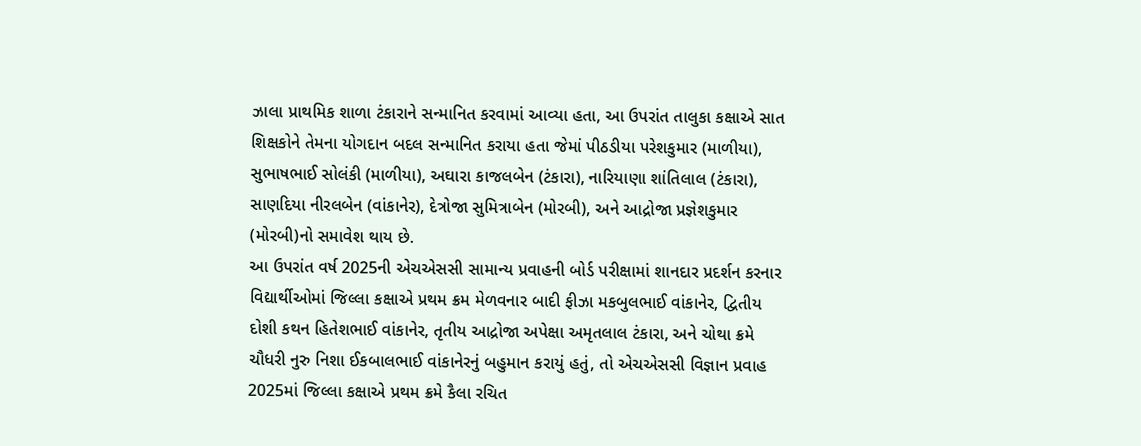ઝાલા પ્રાથમિક શાળા ટંકારાને સન્માનિત કરવામાં આવ્યા હતા, આ ઉપરાંત તાલુકા કક્ષાએ સાત શિક્ષકોને તેમના યોગદાન બદલ સન્માનિત કરાયા હતા જેમાં પીઠડીયા પરેશકુમાર (માળીયા), સુભાષભાઈ સોલંકી (માળીયા), અઘારા કાજલબેન (ટંકારા), નારિયાણા શાંતિલાલ (ટંકારા), સાણદિયા નીરલબેન (વાંકાનેર), દેત્રોજા સુમિત્રાબેન (મોરબી), અને આદ્રોજા પ્રજ્ઞેશકુમાર (મોરબી)નો સમાવેશ થાય છે.
આ ઉપરાંત વર્ષ 2025ની એચએસસી સામાન્ય પ્રવાહની બોર્ડ પરીક્ષામાં શાનદાર પ્રદર્શન કરનાર વિદ્યાર્થીઓમાં જિલ્લા કક્ષાએ પ્રથમ ક્રમ મેળવનાર બાદી ફીઝા મકબુલભાઈ વાંકાનેર, દ્વિતીય દોશી કથન હિતેશભાઈ વાંકાનેર, તૃતીય આદ્રોજા અપેક્ષા અમૃતલાલ ટંકારા, અને ચોથા ક્રમે ચૌધરી નુરુ નિશા ઈકબાલભાઈ વાંકાનેરનું બહુમાન કરાયું હતું, તો એચએસસી વિજ્ઞાન પ્રવાહ 2025માં જિલ્લા કક્ષાએ પ્રથમ ક્રમે કૈલા રચિત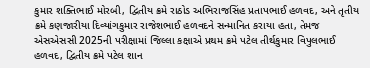કુમાર શક્તિભાઈ મોરબી, દ્વિતીય ક્રમે રાઠોડ અભિરાજસિંહ પ્રતાપભાઈ હળવદ, અને તૃતીય ક્રમે કણજારીયા દિવ્યાંગકુમાર રાજેશભાઈ હળવદને સન્માનિત કરાયા હતા, તેમજ એસએસસી 2025ની પરીક્ષામાં જિલ્લા કક્ષાએ પ્રથમ ક્રમે પટેલ તીર્થકુમાર વિપુલભાઈ હળવદ, દ્વિતીય ક્રમે પટેલ શાન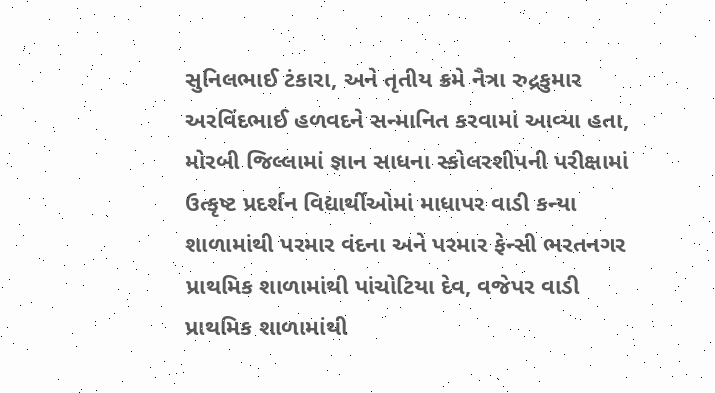સુનિલભાઈ ટંકારા, અને તૃતીય ક્રમે નૈત્રા રુદ્રકુમાર અરવિંદભાઈ હળવદને સન્માનિત કરવામાં આવ્યા હતા,
મોરબી જિલ્લામાં જ્ઞાન સાધના સ્કોલરશીપની પરીક્ષામાં ઉત્કૃષ્ટ પ્રદર્શન વિદ્યાર્થીઓમાં માધાપર વાડી કન્યા શાળામાંથી પરમાર વંદના અને પરમાર ફેન્સી ભરતનગર પ્રાથમિક શાળામાંથી પાંચોટિયા દેવ, વજેપર વાડી પ્રાથમિક શાળામાંથી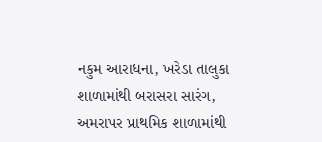નકુમ આરાધના, ખરેડા તાલુકા શાળામાંથી બરાસરા સારંગ, અમરાપર પ્રાથમિક શાળામાંથી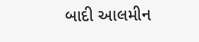બાદી આલમીન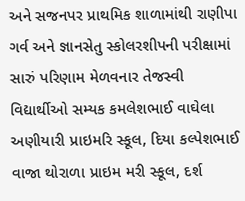અને સજનપર પ્રાથમિક શાળામાંથી રાણીપા ગર્વ અને જ્ઞાનસેતુ સ્કોલરશીપની પરીક્ષામાં સારું પરિણામ મેળવનાર તેજસ્વી વિદ્યાર્થીઓ સમ્યક કમલેશભાઈ વાઘેલા અણીયારી પ્રાઇમરિ સ્કૂલ, દિયા કલ્પેશભાઈ વાજા થોરાળા પ્રાઇમ મરી સ્કૂલ, દર્શ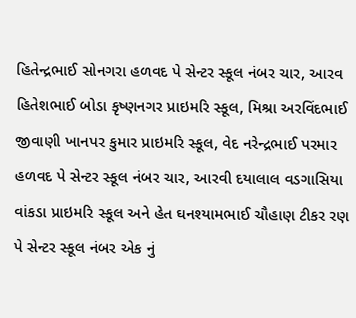હિતેન્દ્રભાઈ સોનગરા હળવદ પે સેન્ટર સ્કૂલ નંબર ચાર, આરવ હિતેશભાઈ બોડા કૃષ્ણનગર પ્રાઇમરિ સ્કૂલ, મિશ્રા અરવિંદભાઈ જીવાણી ખાનપર કુમાર પ્રાઇમરિ સ્કૂલ, વેદ નરેન્દ્રભાઈ પરમાર હળવદ પે સેન્ટર સ્કૂલ નંબર ચાર, આરવી દયાલાલ વડગાસિયા વાંકડા પ્રાઇમરિ સ્કૂલ અને હેત ઘનશ્યામભાઈ ચૌહાણ ટીકર રણ પે સેન્ટર સ્કૂલ નંબર એક નું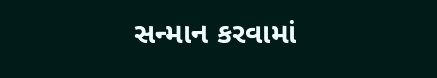સન્માન કરવામાં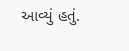આવ્યું હતું.